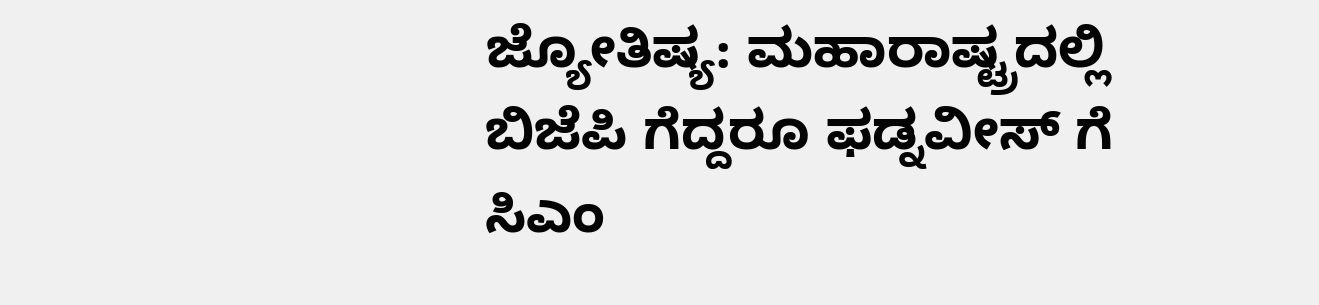ಜ್ಯೋತಿಷ್ಯ: ಮಹಾರಾಷ್ಟ್ರದಲ್ಲಿ ಬಿಜೆಪಿ ಗೆದ್ದರೂ ಫಡ್ನವೀಸ್ ಗೆ ಸಿಎಂ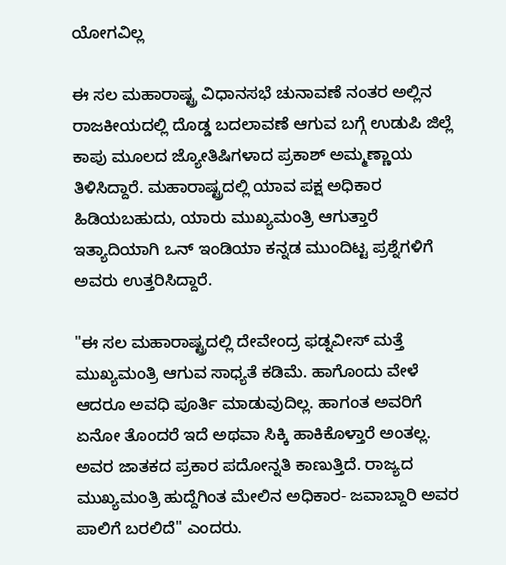ಯೋಗವಿಲ್ಲ

ಈ ಸಲ ಮಹಾರಾಷ್ಟ್ರ ವಿಧಾನಸಭೆ ಚುನಾವಣೆ ನಂತರ ಅಲ್ಲಿನ ರಾಜಕೀಯದಲ್ಲಿ ದೊಡ್ಡ ಬದಲಾವಣೆ ಆಗುವ ಬಗ್ಗೆ ಉಡುಪಿ ಜಿಲ್ಲೆ ಕಾಪು ಮೂಲದ ಜ್ಯೋತಿಷಿಗಳಾದ ಪ್ರಕಾಶ್ ಅಮ್ಮಣ್ಣಾಯ ತಿಳಿಸಿದ್ದಾರೆ. ಮಹಾರಾಷ್ಟ್ರದಲ್ಲಿ ಯಾವ ಪಕ್ಷ ಅಧಿಕಾರ ಹಿಡಿಯಬಹುದು, ಯಾರು ಮುಖ್ಯಮಂತ್ರಿ ಆಗುತ್ತಾರೆ ಇತ್ಯಾದಿಯಾಗಿ ಒನ್ ಇಂಡಿಯಾ ಕನ್ನಡ ಮುಂದಿಟ್ಟ ಪ್ರಶ್ನೆಗಳಿಗೆ ಅವರು ಉತ್ತರಿಸಿದ್ದಾರೆ.

"ಈ ಸಲ ಮಹಾರಾಷ್ಟ್ರದಲ್ಲಿ ದೇವೇಂದ್ರ ಫಡ್ನವೀಸ್ ಮತ್ತೆ ಮುಖ್ಯಮಂತ್ರಿ ಆಗುವ ಸಾಧ್ಯತೆ ಕಡಿಮೆ. ಹಾಗೊಂದು ವೇಳೆ ಆದರೂ ಅವಧಿ ಪೂರ್ತಿ ಮಾಡುವುದಿಲ್ಲ. ಹಾಗಂತ ಅವರಿಗೆ ಏನೋ ತೊಂದರೆ ಇದೆ ಅಥವಾ ಸಿಕ್ಕಿ ಹಾಕಿಕೊಳ್ತಾರೆ ಅಂತಲ್ಲ. ಅವರ ಜಾತಕದ ಪ್ರಕಾರ ಪದೋನ್ನತಿ ಕಾಣುತ್ತಿದೆ. ರಾಜ್ಯದ ಮುಖ್ಯಮಂತ್ರಿ ಹುದ್ದೆಗಿಂತ ಮೇಲಿನ ಅಧಿಕಾರ- ಜವಾಬ್ದಾರಿ ಅವರ ಪಾಲಿಗೆ ಬರಲಿದೆ" ಎಂದರು.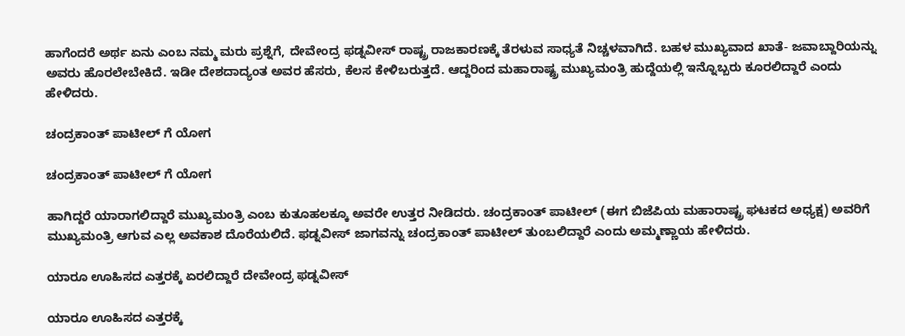ಹಾಗೆಂದರೆ ಅರ್ಥ ಏನು ಎಂಬ ನಮ್ಮ ಮರು ಪ್ರಶ್ನೆಗೆ, ದೇವೇಂದ್ರ ಫಡ್ನವೀಸ್ ರಾಷ್ಟ್ರ ರಾಜಕಾರಣಕ್ಕೆ ತೆರಳುವ ಸಾಧ್ಯತೆ ನಿಚ್ಚಳವಾಗಿದೆ. ಬಹಳ ಮುಖ್ಯವಾದ ಖಾತೆ- ಜವಾಬ್ದಾರಿಯನ್ನು ಅವರು ಹೊರಲೇಬೇಕಿದೆ. ಇಡೀ ದೇಶದಾದ್ಯಂತ ಅವರ ಹೆಸರು, ಕೆಲಸ ಕೇಳಿಬರುತ್ತದೆ. ಆದ್ದರಿಂದ ಮಹಾರಾಷ್ಟ್ರ ಮುಖ್ಯಮಂತ್ರಿ ಹುದ್ದೆಯಲ್ಲಿ ಇನ್ನೊಬ್ಬರು ಕೂರಲಿದ್ದಾರೆ ಎಂದು ಹೇಳಿದರು.

ಚಂದ್ರಕಾಂತ್ ಪಾಟೀಲ್ ಗೆ ಯೋಗ

ಚಂದ್ರಕಾಂತ್ ಪಾಟೀಲ್ ಗೆ ಯೋಗ

ಹಾಗಿದ್ದರೆ ಯಾರಾಗಲಿದ್ದಾರೆ ಮುಖ್ಯಮಂತ್ರಿ ಎಂಬ ಕುತೂಹಲಕ್ಕೂ ಅವರೇ ಉತ್ತರ ನೀಡಿದರು. ಚಂದ್ರಕಾಂತ್ ಪಾಟೀಲ್ (ಈಗ ಬಿಜೆಪಿಯ ಮಹಾರಾಷ್ಟ್ರ ಘಟಕದ ಅಧ್ಯಕ್ಷ) ಅವರಿಗೆ ಮುಖ್ಯಮಂತ್ರಿ ಆಗುವ ಎಲ್ಲ ಅವಕಾಶ ದೊರೆಯಲಿದೆ. ಫಡ್ನವೀಸ್ ಜಾಗವನ್ನು ಚಂದ್ರಕಾಂತ್ ಪಾಟೀಲ್ ತುಂಬಲಿದ್ದಾರೆ ಎಂದು ಅಮ್ಮಣ್ಣಾಯ ಹೇಳಿದರು.

ಯಾರೂ ಊಹಿಸದ ಎತ್ತರಕ್ಕೆ ಏರಲಿದ್ದಾರೆ ದೇವೇಂದ್ರ ಫಡ್ನವೀಸ್

ಯಾರೂ ಊಹಿಸದ ಎತ್ತರಕ್ಕೆ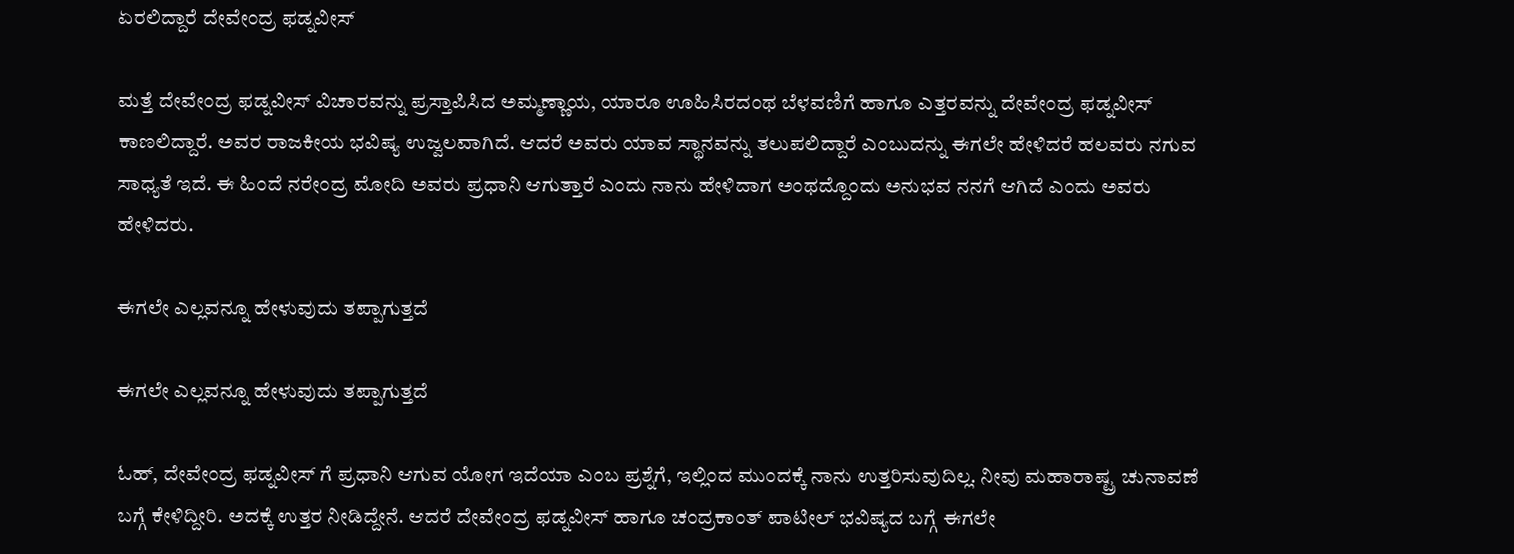ಏರಲಿದ್ದಾರೆ ದೇವೇಂದ್ರ ಫಡ್ನವೀಸ್

ಮತ್ತೆ ದೇವೇಂದ್ರ ಫಡ್ನವೀಸ್ ವಿಚಾರವನ್ನು ಪ್ರಸ್ತಾಪಿಸಿದ ಅಮ್ಮಣ್ಣಾಯ, ಯಾರೂ ಊಹಿಸಿರದಂಥ ಬೆಳವಣಿಗೆ ಹಾಗೂ ಎತ್ತರವನ್ನು ದೇವೇಂದ್ರ ಫಡ್ನವೀಸ್ ಕಾಣಲಿದ್ದಾರೆ. ಅವರ ರಾಜಕೀಯ ಭವಿಷ್ಯ ಉಜ್ವಲವಾಗಿದೆ. ಆದರೆ ಅವರು ಯಾವ ಸ್ಥಾನವನ್ನು ತಲುಪಲಿದ್ದಾರೆ ಎಂಬುದನ್ನು ಈಗಲೇ ಹೇಳಿದರೆ ಹಲವರು ನಗುವ ಸಾಧ್ಯತೆ ಇದೆ. ಈ ಹಿಂದೆ ನರೇಂದ್ರ ಮೋದಿ ಅವರು ಪ್ರಧಾನಿ ಆಗುತ್ತಾರೆ ಎಂದು ನಾನು ಹೇಳಿದಾಗ ಅಂಥದ್ದೊಂದು ಅನುಭವ ನನಗೆ ಆಗಿದೆ ಎಂದು ಅವರು ಹೇಳಿದರು.

ಈಗಲೇ ಎಲ್ಲವನ್ನೂ ಹೇಳುವುದು ತಪ್ಪಾಗುತ್ತದೆ

ಈಗಲೇ ಎಲ್ಲವನ್ನೂ ಹೇಳುವುದು ತಪ್ಪಾಗುತ್ತದೆ

ಓಹ್, ದೇವೇಂದ್ರ ಫಡ್ನವೀಸ್ ಗೆ ಪ್ರಧಾನಿ ಆಗುವ ಯೋಗ ಇದೆಯಾ ಎಂಬ ಪ್ರಶ್ನೆಗೆ, ಇಲ್ಲಿಂದ ಮುಂದಕ್ಕೆ ನಾನು ಉತ್ತರಿಸುವುದಿಲ್ಲ. ನೀವು ಮಹಾರಾಷ್ಟ್ರ ಚುನಾವಣೆ ಬಗ್ಗೆ ಕೇಳಿದ್ದೀರಿ. ಅದಕ್ಕೆ ಉತ್ತರ ನೀಡಿದ್ದೇನೆ. ಆದರೆ ದೇವೇಂದ್ರ ಫಡ್ನವೀಸ್ ಹಾಗೂ ಚಂದ್ರಕಾಂತ್ ಪಾಟೀಲ್ ಭವಿಷ್ಯದ ಬಗ್ಗೆ ಈಗಲೇ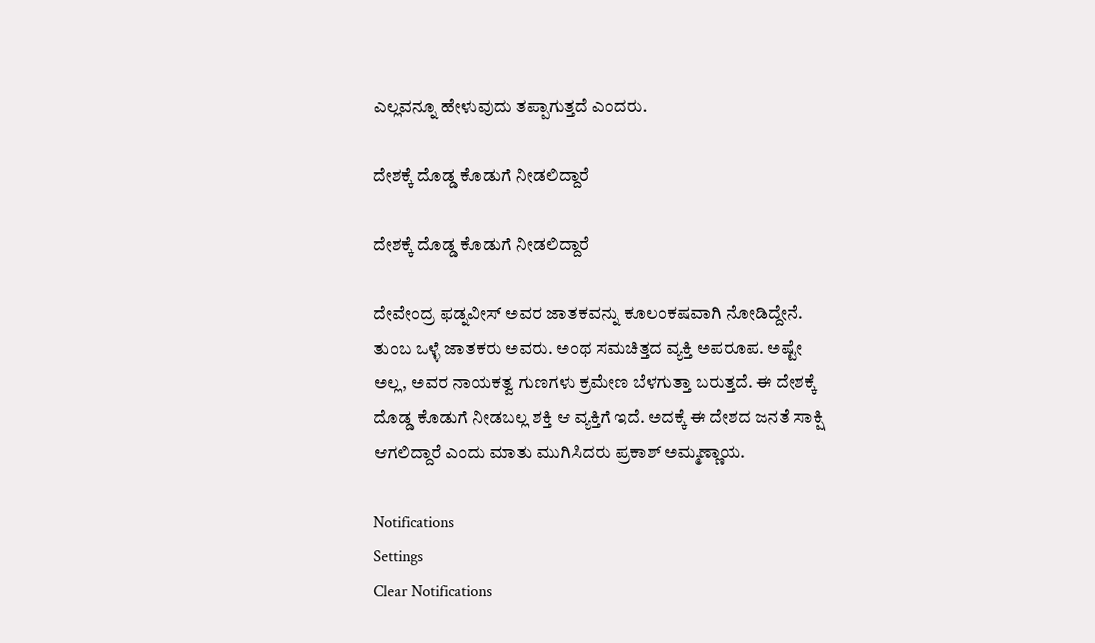ಎಲ್ಲವನ್ನೂ ಹೇಳುವುದು ತಪ್ಪಾಗುತ್ತದೆ ಎಂದರು.

ದೇಶಕ್ಕೆ ದೊಡ್ಡ ಕೊಡುಗೆ ನೀಡಲಿದ್ದಾರೆ

ದೇಶಕ್ಕೆ ದೊಡ್ಡ ಕೊಡುಗೆ ನೀಡಲಿದ್ದಾರೆ

ದೇವೇಂದ್ರ ಫಡ್ನವೀಸ್ ಅವರ ಜಾತಕವನ್ನು ಕೂಲಂಕಷವಾಗಿ ನೋಡಿದ್ದೇನೆ. ತುಂಬ ಒಳ್ಳೆ ಜಾತಕರು ಅವರು. ಅಂಥ ಸಮಚಿತ್ತದ ವ್ಯಕ್ತಿ ಅಪರೂಪ. ಅಷ್ಟೇ ಅಲ್ಲ, ಅವರ ನಾಯಕತ್ವ ಗುಣಗಳು ಕ್ರಮೇಣ ಬೆಳಗುತ್ತಾ ಬರುತ್ತದೆ. ಈ ದೇಶಕ್ಕೆ ದೊಡ್ಡ ಕೊಡುಗೆ ನೀಡಬಲ್ಲ ಶಕ್ತಿ ಆ ವ್ಯಕ್ತಿಗೆ ಇದೆ. ಅದಕ್ಕೆ ಈ ದೇಶದ ಜನತೆ ಸಾಕ್ಷಿ ಆಗಲಿದ್ದಾರೆ ಎಂದು ಮಾತು ಮುಗಿಸಿದರು ಪ್ರಕಾಶ್ ಅಮ್ಮಣ್ಣಾಯ.

Notifications
Settings
Clear Notifications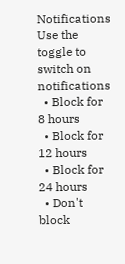Notifications
Use the toggle to switch on notifications
  • Block for 8 hours
  • Block for 12 hours
  • Block for 24 hours
  • Don't block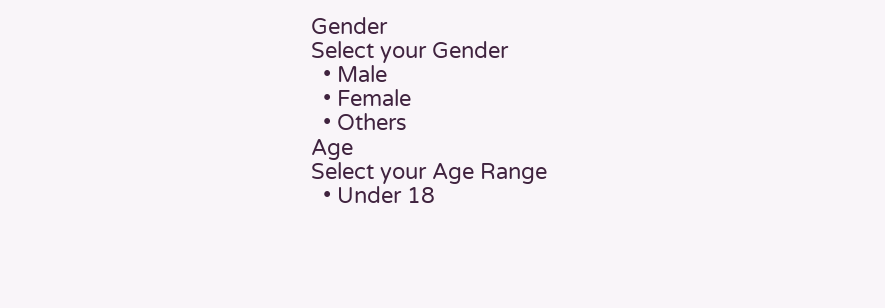Gender
Select your Gender
  • Male
  • Female
  • Others
Age
Select your Age Range
  • Under 18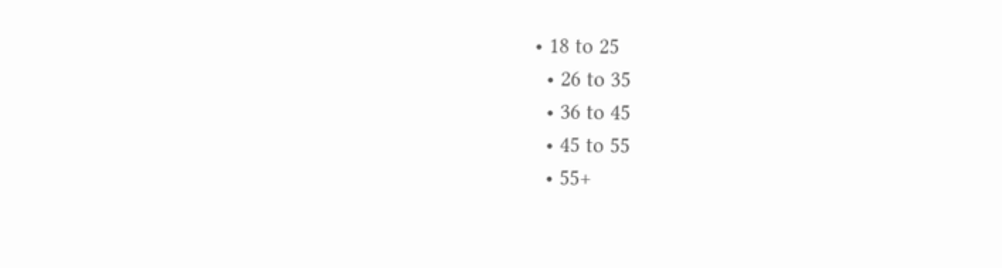• 18 to 25
  • 26 to 35
  • 36 to 45
  • 45 to 55
  • 55+